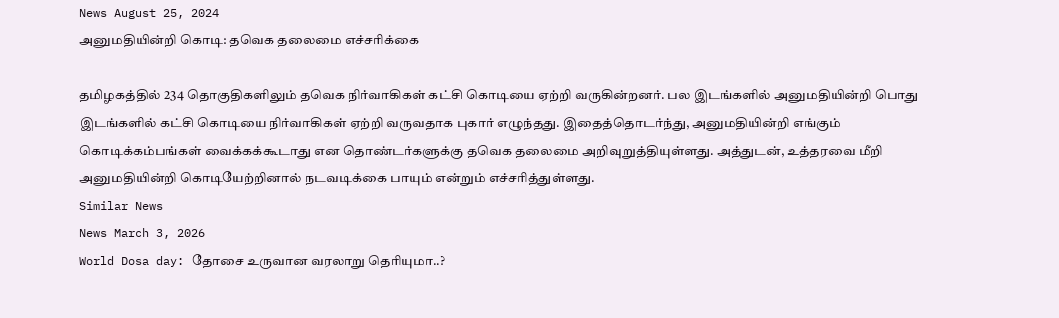News August 25, 2024
அனுமதியின்றி கொடி: தவெக தலைமை எச்சரிக்கை

தமிழகத்தில் 234 தொகுதிகளிலும் தவெக நிர்வாகிகள் கட்சி கொடியை ஏற்றி வருகின்றனர். பல இடங்களில் அனுமதியின்றி பொது இடங்களில் கட்சி கொடியை நிர்வாகிகள் ஏற்றி வருவதாக புகார் எழுந்தது. இதைத்தொடர்ந்து, அனுமதியின்றி எங்கும் கொடிக்கம்பங்கள் வைக்கக்கூடாது என தொண்டர்களுக்கு தவெக தலைமை அறிவுறுத்தியுள்ளது. அத்துடன், உத்தரவை மீறி அனுமதியின்றி கொடியேற்றினால் நடவடிக்கை பாயும் என்றும் எச்சரித்துள்ளது.
Similar News
News March 3, 2026
World Dosa day: தோசை உருவான வரலாறு தெரியுமா..?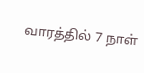வாரத்தில் 7 நாள்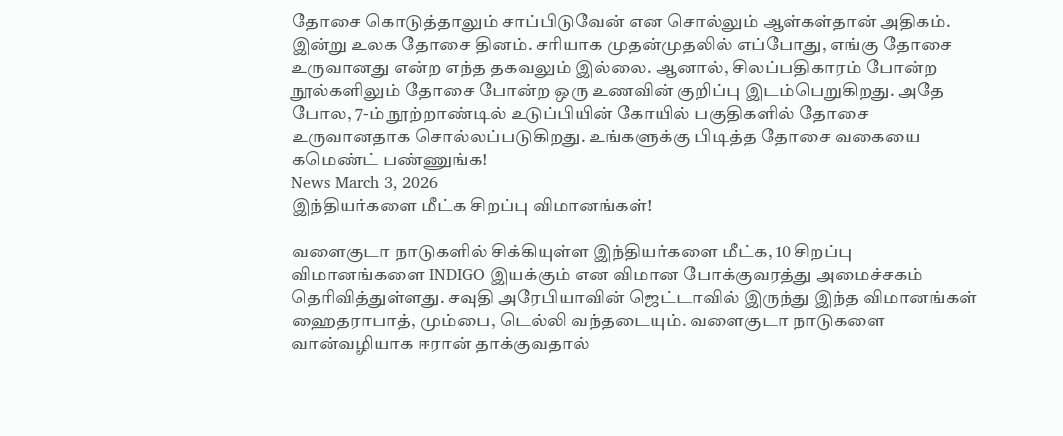தோசை கொடுத்தாலும் சாப்பிடுவேன் என சொல்லும் ஆள்கள்தான் அதிகம். இன்று உலக தோசை தினம். சரியாக முதன்முதலில் எப்போது, எங்கு தோசை உருவானது என்ற எந்த தகவலும் இல்லை. ஆனால், சிலப்பதிகாரம் போன்ற நூல்களிலும் தோசை போன்ற ஒரு உணவின் குறிப்பு இடம்பெறுகிறது. அதே போல, 7-ம் நூற்றாண்டில் உடுப்பியின் கோயில் பகுதிகளில் தோசை உருவானதாக சொல்லப்படுகிறது. உங்களுக்கு பிடித்த தோசை வகையை கமெண்ட் பண்ணுங்க!
News March 3, 2026
இந்தியர்களை மீட்க சிறப்பு விமானங்கள்!

வளைகுடா நாடுகளில் சிக்கியுள்ள இந்தியர்களை மீட்க, 10 சிறப்பு விமானங்களை INDIGO இயக்கும் என விமான போக்குவரத்து அமைச்சகம் தெரிவித்துள்ளது. சவுதி அரேபியாவின் ஜெட்டாவில் இருந்து இந்த விமானங்கள் ஹைதராபாத், மும்பை, டெல்லி வந்தடையும். வளைகுடா நாடுகளை வான்வழியாக ஈரான் தாக்குவதால்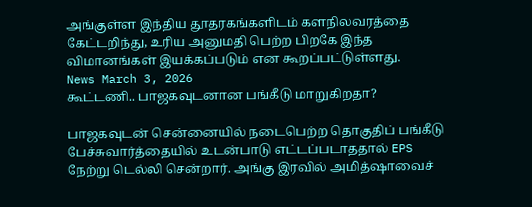அங்குள்ள இந்திய தூதரகங்களிடம் களநிலவரத்தை கேட்டறிந்து, உரிய அனுமதி பெற்ற பிறகே இந்த விமானங்கள் இயக்கப்படும் என கூறப்பட்டுள்ளது.
News March 3, 2026
கூட்டணி.. பாஜகவுடனான பங்கீடு மாறுகிறதா?

பாஜகவுடன் சென்னையில் நடைபெற்ற தொகுதிப் பங்கீடு பேச்சுவார்த்தையில் உடன்பாடு எட்டப்படாததால் EPS நேற்று டெல்லி சென்றார். அங்கு இரவில் அமித்ஷாவைச்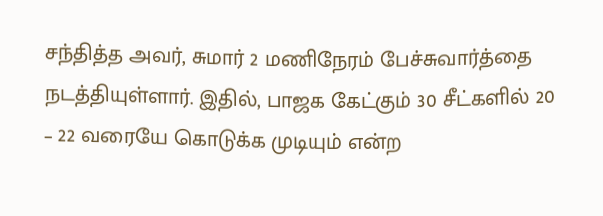சந்தித்த அவர், சுமார் 2 மணிநேரம் பேச்சுவார்த்தை நடத்தியுள்ளார். இதில், பாஜக கேட்கும் 30 சீட்களில் 20 – 22 வரையே கொடுக்க முடியும் என்ற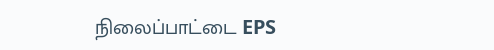நிலைப்பாட்டை EPS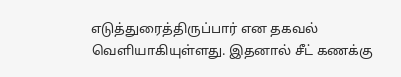எடுத்துரைத்திருப்பார் என தகவல் வெளியாகியுள்ளது. இதனால் சீட் கணக்கு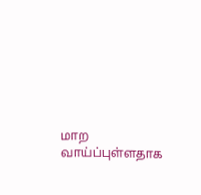மாற வாய்ப்புள்ளதாக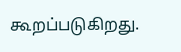கூறப்படுகிறது.